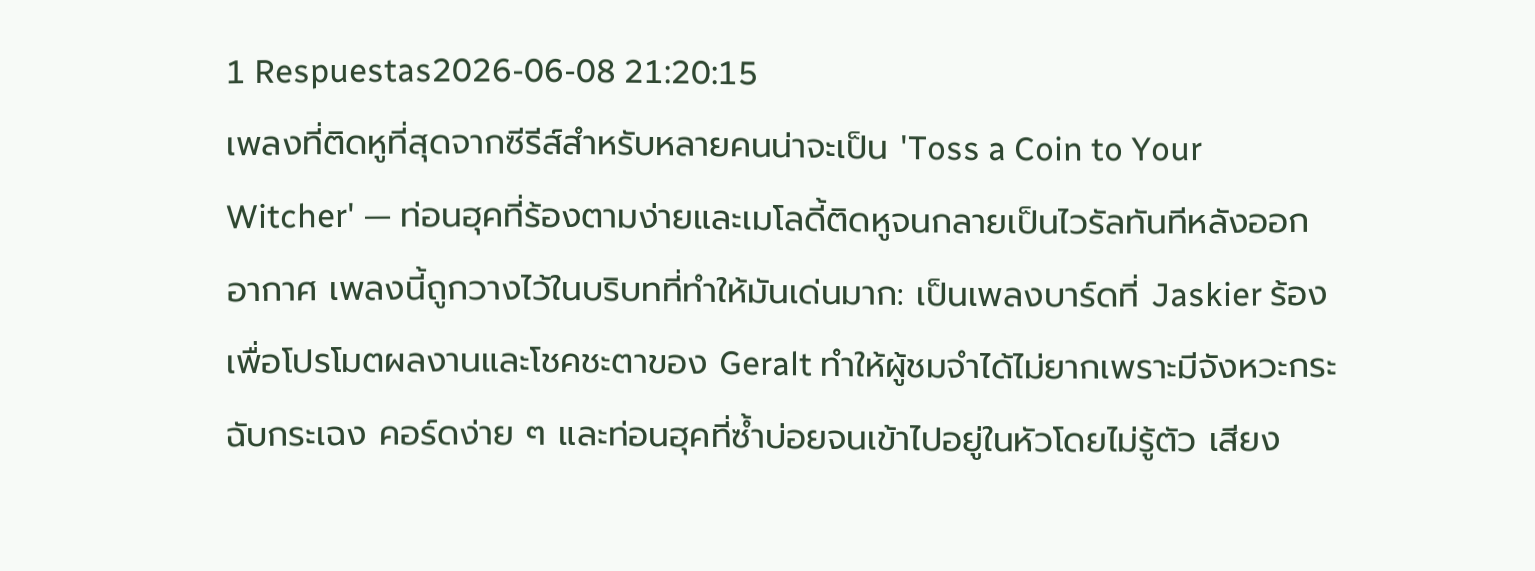1 Respuestas2026-06-08 21:20:15
เพลงที่ติดหูที่สุดจากซีรีส์สำหรับหลายคนน่าจะเป็น 'Toss a Coin to Your Witcher' — ท่อนฮุคที่ร้องตามง่ายและเมโลดี้ติดหูจนกลายเป็นไวรัลทันทีหลังออกอากาศ เพลงนี้ถูกวางไว้ในบริบทที่ทำให้มันเด่นมาก: เป็นเพลงบาร์ดที่ Jaskier ร้องเพื่อโปรโมตผลงานและโชคชะตาของ Geralt ทำให้ผู้ชมจำได้ไม่ยากเพราะมีจังหวะกระฉับกระเฉง คอร์ดง่าย ๆ และท่อนฮุคที่ซ้ำบ่อยจนเข้าไปอยู่ในหัวโดยไม่รู้ตัว เสียง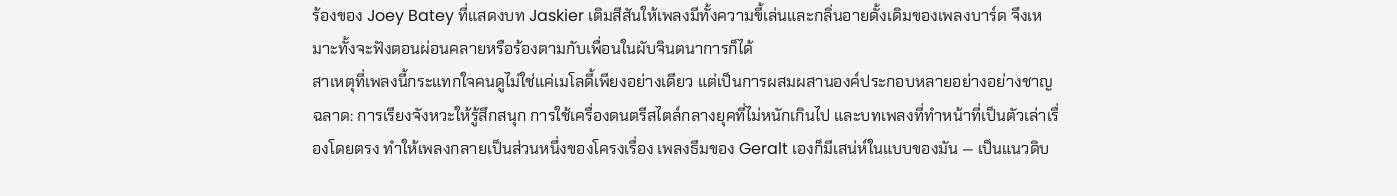ร้องของ Joey Batey ที่แสดงบท Jaskier เติมสีสันให้เพลงมีทั้งความขี้เล่นและกลิ่นอายดั้งเดิมของเพลงบาร์ด จึงเหมาะทั้งจะฟังตอนผ่อนคลายหรือร้องตามกับเพื่อนในผับจินตนาการก็ได้
สาเหตุที่เพลงนี้กระแทกใจคนดูไม่ใช่แค่เมโลดี้เพียงอย่างเดียว แต่เป็นการผสมผสานองค์ประกอบหลายอย่างอย่างชาญฉลาด: การเรียงจังหวะให้รู้สึกสนุก การใช้เครื่องดนตรีสไตล์กลางยุคที่ไม่หนักเกินไป และบทเพลงที่ทำหน้าที่เป็นตัวเล่าเรื่องโดยตรง ทำให้เพลงกลายเป็นส่วนหนึ่งของโครงเรื่อง เพลงธีมของ Geralt เองก็มีเสน่ห์ในแบบของมัน — เป็นแนวดิบ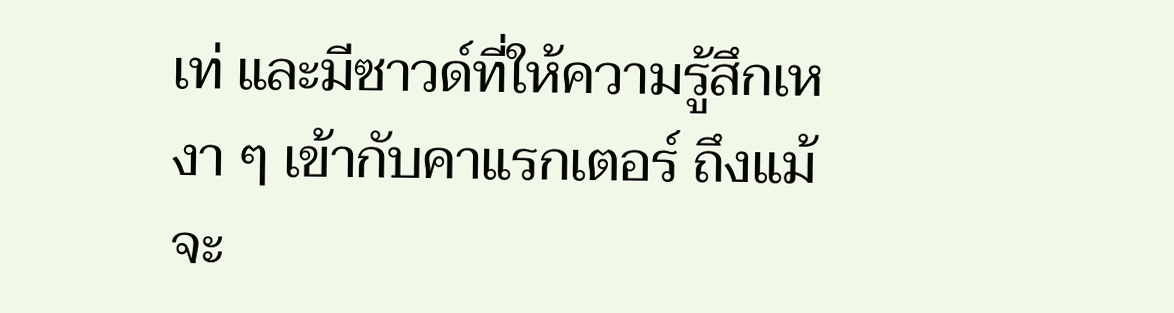เท่ และมีซาวด์ที่ให้ความรู้สึกเหงา ๆ เข้ากับคาแรกเตอร์ ถึงแม้จะ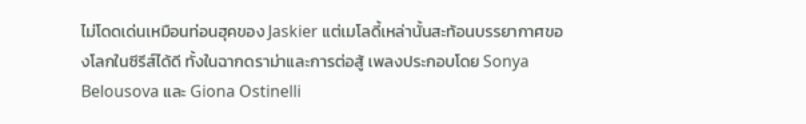ไม่โดดเด่นเหมือนท่อนฮุคของ Jaskier แต่เมโลดี้เหล่านั้นสะท้อนบรรยากาศของโลกในซีรีส์ได้ดี ทั้งในฉากดราม่าและการต่อสู้ เพลงประกอบโดย Sonya Belousova และ Giona Ostinelli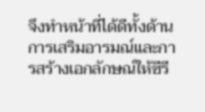จึงทำหน้าที่ได้ดีทั้งด้านการเสริมอารมณ์และการสร้างเอกลักษณ์ให้ซีรี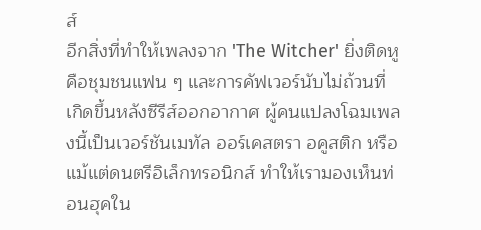ส์
อีกสิ่งที่ทำให้เพลงจาก 'The Witcher' ยิ่งติดหูคือชุมชนแฟน ๆ และการคัฟเวอร์นับไม่ถ้วนที่เกิดขึ้นหลังซีรีส์ออกอากาศ ผู้คนแปลงโฉมเพลงนี้เป็นเวอร์ชันเมทัล ออร์เคสตรา อคูสติก หรือแม้แต่ดนตรีอิเล็กทรอนิกส์ ทำให้เรามองเห็นท่อนฮุคใน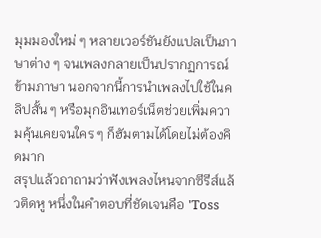มุมมองใหม่ ๆ หลายเวอร์ชันยังแปลเป็นภาษาต่าง ๆ จนเพลงกลายเป็นปรากฏการณ์ข้ามภาษา นอกจากนี้การนำเพลงไปใช้ในคลิปสั้น ๆ หรือมุกอินเทอร์เน็ตช่วยเพิ่มความคุ้นเคยจนใคร ๆ ก็ฮัมตามได้โดยไม่ต้องคิดมาก
สรุปแล้วถาถามว่าฟังเพลงไหนจากซีรีส์แล้วติดหู หนึ่งในคำตอบที่ชัดเจนคือ 'Toss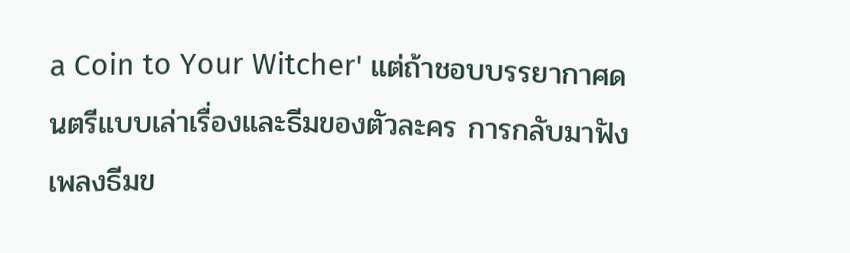a Coin to Your Witcher' แต่ถ้าชอบบรรยากาศดนตรีแบบเล่าเรื่องและธีมของตัวละคร การกลับมาฟังเพลงธีมข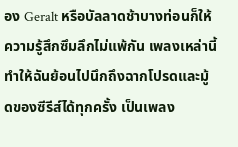อง Geralt หรือบัลลาดช้าบางท่อนก็ให้ความรู้สึกซึมลึกไม่แพ้กัน เพลงเหล่านี้ทำให้ฉันย้อนไปนึกถึงฉากโปรดและมู้ดของซีรีส์ได้ทุกครั้ง เป็นเพลง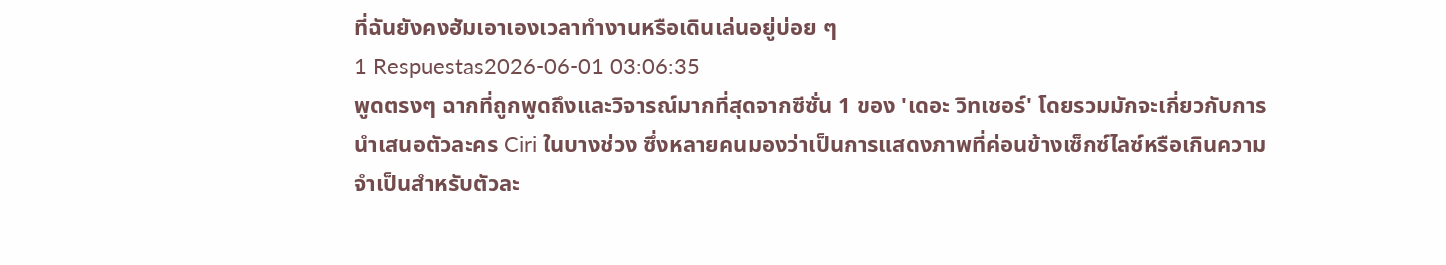ที่ฉันยังคงฮัมเอาเองเวลาทำงานหรือเดินเล่นอยู่บ่อย ๆ
1 Respuestas2026-06-01 03:06:35
พูดตรงๆ ฉากที่ถูกพูดถึงและวิจารณ์มากที่สุดจากซีซั่น 1 ของ 'เดอะ วิทเชอร์' โดยรวมมักจะเกี่ยวกับการนำเสนอตัวละคร Ciri ในบางช่วง ซึ่งหลายคนมองว่าเป็นการแสดงภาพที่ค่อนข้างเซ็กซ์ไลซ์หรือเกินความจำเป็นสำหรับตัวละ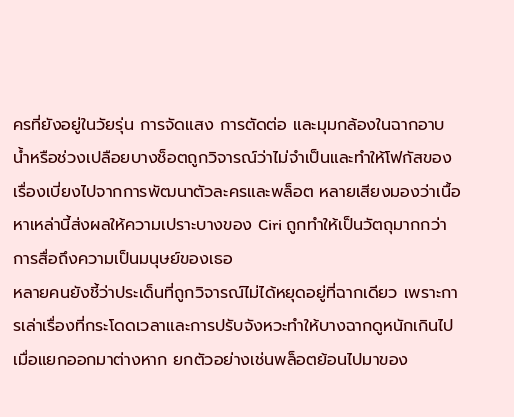ครที่ยังอยู่ในวัยรุ่น การจัดแสง การตัดต่อ และมุมกล้องในฉากอาบน้ำหรือช่วงเปลือยบางช็อตถูกวิจารณ์ว่าไม่จำเป็นและทำให้โฟกัสของเรื่องเบี่ยงไปจากการพัฒนาตัวละครและพล็อต หลายเสียงมองว่าเนื้อหาเหล่านี้ส่งผลให้ความเปราะบางของ Ciri ถูกทำให้เป็นวัตถุมากกว่าการสื่อถึงความเป็นมนุษย์ของเธอ
หลายคนยังชี้ว่าประเด็นที่ถูกวิจารณ์ไม่ได้หยุดอยู่ที่ฉากเดียว เพราะการเล่าเรื่องที่กระโดดเวลาและการปรับจังหวะทำให้บางฉากดูหนักเกินไปเมื่อแยกออกมาต่างหาก ยกตัวอย่างเช่นพล็อตย้อนไปมาของ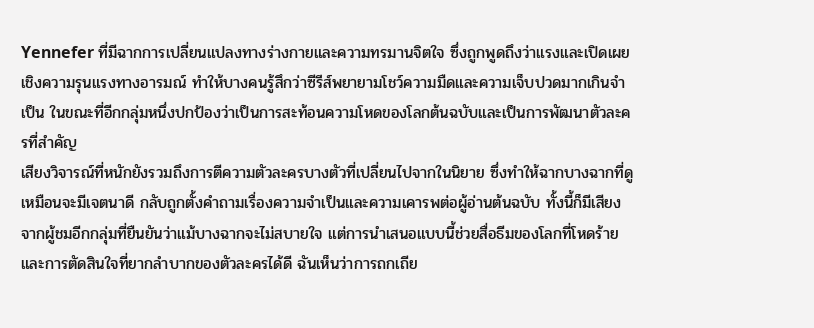Yennefer ที่มีฉากการเปลี่ยนแปลงทางร่างกายและความทรมานจิตใจ ซึ่งถูกพูดถึงว่าแรงและเปิดเผยเชิงความรุนแรงทางอารมณ์ ทำให้บางคนรู้สึกว่าซีรีส์พยายามโชว์ความมืดและความเจ็บปวดมากเกินจำเป็น ในขณะที่อีกกลุ่มหนึ่งปกป้องว่าเป็นการสะท้อนความโหดของโลกต้นฉบับและเป็นการพัฒนาตัวละครที่สำคัญ
เสียงวิจารณ์ที่หนักยังรวมถึงการตีความตัวละครบางตัวที่เปลี่ยนไปจากในนิยาย ซึ่งทำให้ฉากบางฉากที่ดูเหมือนจะมีเจตนาดี กลับถูกตั้งคำถามเรื่องความจำเป็นและความเคารพต่อผู้อ่านต้นฉบับ ทั้งนี้ก็มีเสียงจากผู้ชมอีกกลุ่มที่ยืนยันว่าแม้บางฉากจะไม่สบายใจ แต่การนำเสนอแบบนี้ช่วยสื่อธีมของโลกที่โหดร้ายและการตัดสินใจที่ยากลำบากของตัวละครได้ดี ฉันเห็นว่าการถกเถีย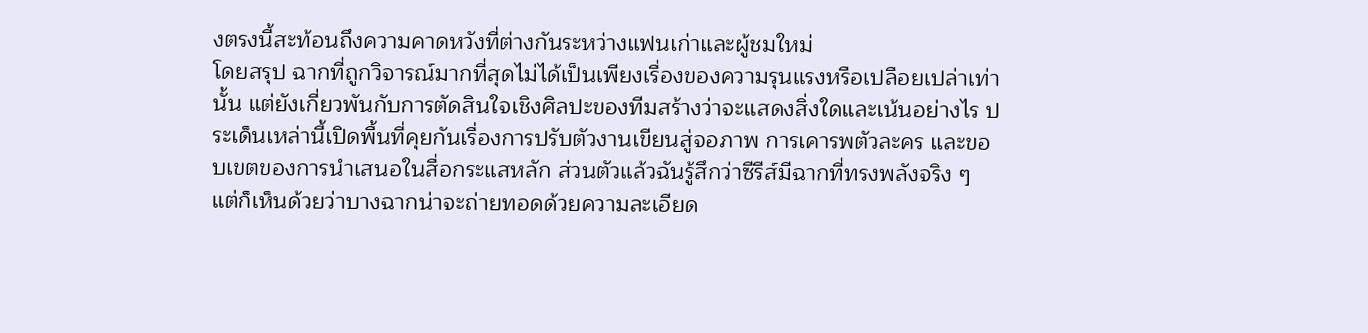งตรงนี้สะท้อนถึงความคาดหวังที่ต่างกันระหว่างแฟนเก่าและผู้ชมใหม่
โดยสรุป ฉากที่ถูกวิจารณ์มากที่สุดไม่ได้เป็นเพียงเรื่องของความรุนแรงหรือเปลือยเปล่าเท่านั้น แต่ยังเกี่ยวพันกับการตัดสินใจเชิงศิลปะของทีมสร้างว่าจะแสดงสิ่งใดและเน้นอย่างไร ประเด็นเหล่านี้เปิดพื้นที่คุยกันเรื่องการปรับตัวงานเขียนสู่จอภาพ การเคารพตัวละคร และขอบเขตของการนำเสนอในสื่อกระแสหลัก ส่วนตัวแล้วฉันรู้สึกว่าซีรีส์มีฉากที่ทรงพลังจริง ๆ แต่ก็เห็นด้วยว่าบางฉากน่าจะถ่ายทอดด้วยความละเอียด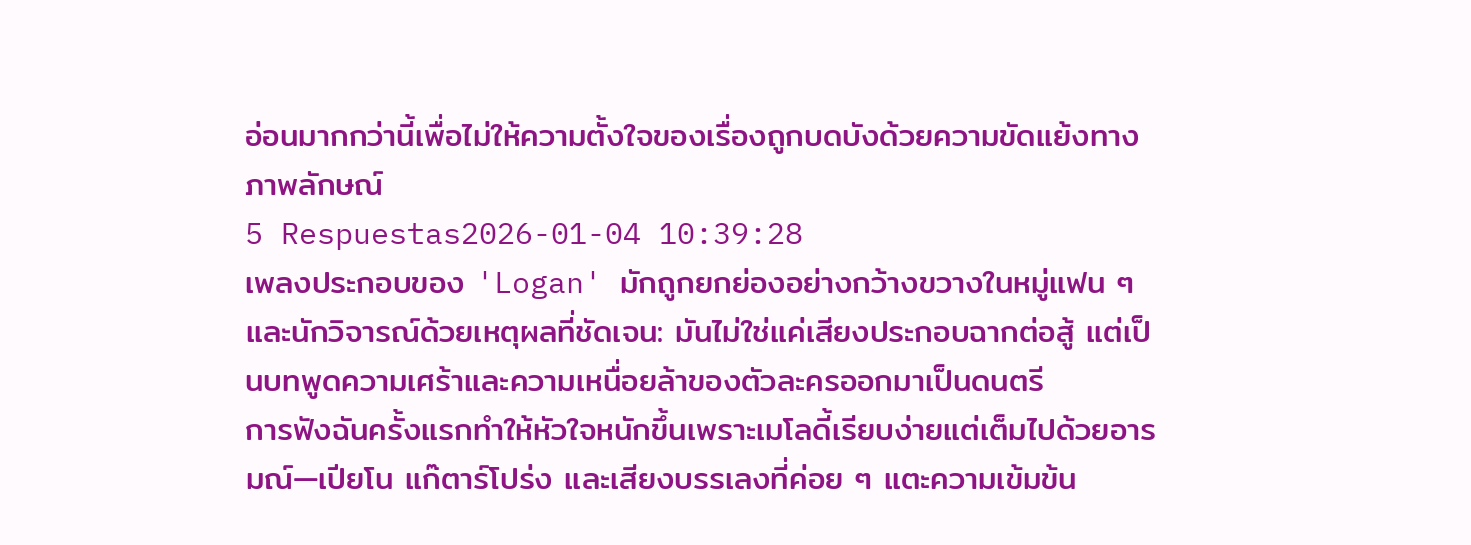อ่อนมากกว่านี้เพื่อไม่ให้ความตั้งใจของเรื่องถูกบดบังด้วยความขัดแย้งทางภาพลักษณ์
5 Respuestas2026-01-04 10:39:28
เพลงประกอบของ 'Logan' มักถูกยกย่องอย่างกว้างขวางในหมู่แฟน ๆ และนักวิจารณ์ด้วยเหตุผลที่ชัดเจน: มันไม่ใช่แค่เสียงประกอบฉากต่อสู้ แต่เป็นบทพูดความเศร้าและความเหนื่อยล้าของตัวละครออกมาเป็นดนตรี
การฟังฉันครั้งแรกทำให้หัวใจหนักขึ้นเพราะเมโลดี้เรียบง่ายแต่เต็มไปด้วยอารมณ์—เปียโน แก๊ตาร์โปร่ง และเสียงบรรเลงที่ค่อย ๆ แตะความเข้มข้น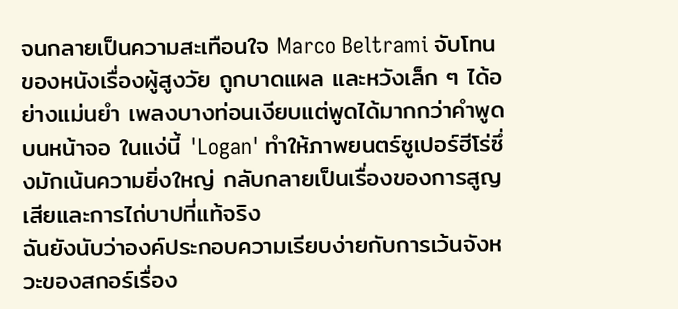จนกลายเป็นความสะเทือนใจ Marco Beltrami จับโทนของหนังเรื่องผู้สูงวัย ถูกบาดแผล และหวังเล็ก ๆ ได้อย่างแม่นยำ เพลงบางท่อนเงียบแต่พูดได้มากกว่าคำพูดบนหน้าจอ ในแง่นี้ 'Logan' ทำให้ภาพยนตร์ซูเปอร์ฮีโร่ซึ่งมักเน้นความยิ่งใหญ่ กลับกลายเป็นเรื่องของการสูญเสียและการไถ่บาปที่แท้จริง
ฉันยังนับว่าองค์ประกอบความเรียบง่ายกับการเว้นจังหวะของสกอร์เรื่อง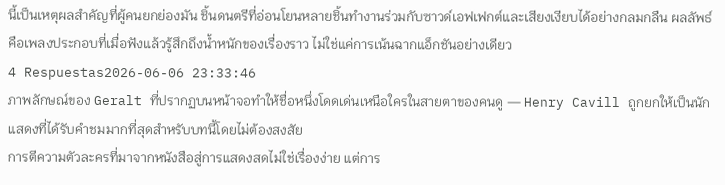นี้เป็นเหตุผลสำคัญที่ผู้คนยกย่องมัน ชิ้นดนตรีที่อ่อนโยนหลายชิ้นทำงานร่วมกับซาวด์เอฟเฟกต์และเสียงเงียบได้อย่างกลมกลืน ผลลัพธ์คือเพลงประกอบที่เมื่อฟังแล้วรู้สึกถึงน้ำหนักของเรื่องราว ไม่ใช่แค่การเน้นฉากแอ็กชันอย่างเดียว
4 Respuestas2026-06-06 23:33:46
ภาพลักษณ์ของ Geralt ที่ปรากฏบนหน้าจอทำให้ชื่อหนึ่งโดดเด่นเหนือใครในสายตาของคนดู — Henry Cavill ถูกยกให้เป็นนักแสดงที่ได้รับคำชมมากที่สุดสำหรับบทนี้โดยไม่ต้องสงสัย
การตีความตัวละครที่มาจากหนังสือสู่การแสดงสดไม่ใช่เรื่องง่าย แต่การ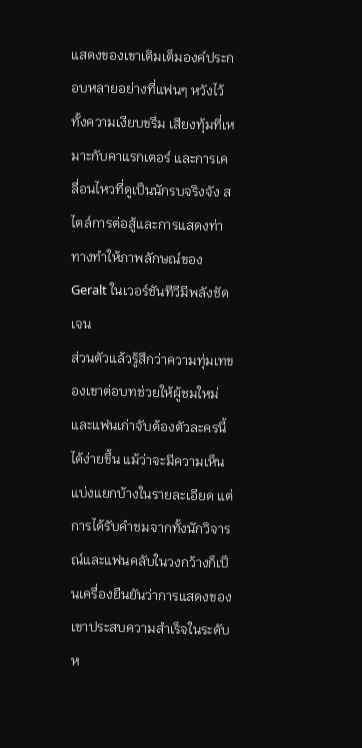แสดงของเขาเติมเต็มองค์ประกอบหลายอย่างที่แฟนๆ หวังไว้ ทั้งความเงียบขรึม เสียงทุ้มที่เหมาะกับคาแรกเตอร์ และการเคลื่อนไหวที่ดูเป็นนักรบจริงจัง สไตล์การต่อสู้และการแสดงท่าทางทำให้ภาพลักษณ์ของ Geralt ในเวอร์ชันทีวีมีพลังชัดเจน
ส่วนตัวแล้วรู้สึกว่าความทุ่มเทของเขาต่อบทช่วยให้ผู้ชมใหม่และแฟนเก่าจับต้องตัวละครนี้ได้ง่ายขึ้น แม้ว่าจะมีความเห็นแบ่งแยกบ้างในรายละเอียด แต่การได้รับคำชมจากทั้งนักวิจารณ์และแฟนคลับในวงกว้างก็เป็นเครื่องยืนยันว่าการแสดงของเขาประสบความสำเร็จในระดับห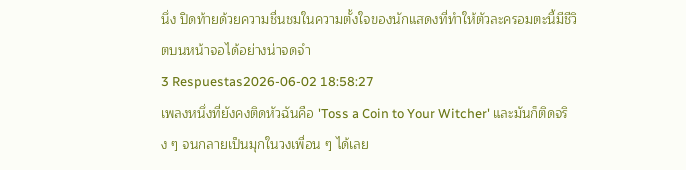นึ่ง ปิดท้ายด้วยความชื่นชมในความตั้งใจของนักแสดงที่ทำให้ตัวละครอมตะนี้มีชีวิตบนหน้าจอได้อย่างน่าจดจำ
3 Respuestas2026-06-02 18:58:27
เพลงหนึ่งที่ยังคงติดหัวฉันคือ 'Toss a Coin to Your Witcher' และมันก็ติดจริง ๆ จนกลายเป็นมุกในวงเพื่อน ๆ ได้เลย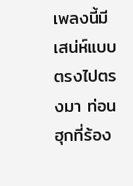เพลงนี้มีเสน่ห์แบบตรงไปตรงมา ท่อนฮุกที่ร้อง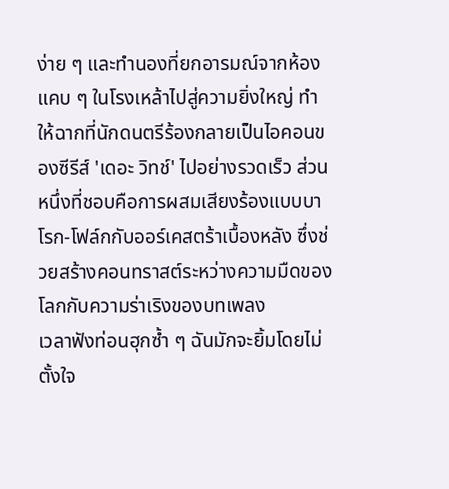ง่าย ๆ และทำนองที่ยกอารมณ์จากห้องแคบ ๆ ในโรงเหล้าไปสู่ความยิ่งใหญ่ ทำให้ฉากที่นักดนตรีร้องกลายเป็นไอคอนของซีรีส์ 'เดอะ วิทช์' ไปอย่างรวดเร็ว ส่วนหนึ่งที่ชอบคือการผสมเสียงร้องแบบบาโรก-โฟล์กกับออร์เคสตร้าเบื้องหลัง ซึ่งช่วยสร้างคอนทราสต์ระหว่างความมืดของโลกกับความร่าเริงของบทเพลง
เวลาฟังท่อนฮุกซ้ำ ๆ ฉันมักจะยิ้มโดยไม่ตั้งใจ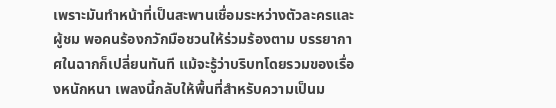เพราะมันทำหน้าที่เป็นสะพานเชื่อมระหว่างตัวละครและผู้ชม พอคนร้องกวักมือชวนให้ร่วมร้องตาม บรรยากาศในฉากก็เปลี่ยนทันที แม้จะรู้ว่าบริบทโดยรวมของเรื่องหนักหนา เพลงนี้กลับให้พื้นที่สำหรับความเป็นม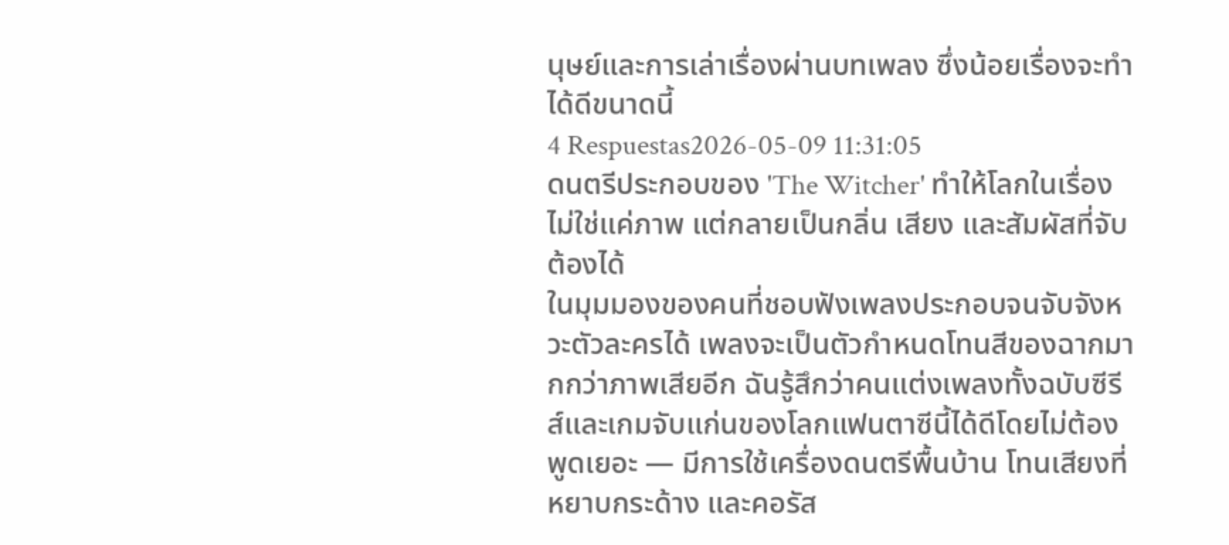นุษย์และการเล่าเรื่องผ่านบทเพลง ซึ่งน้อยเรื่องจะทำได้ดีขนาดนี้
4 Respuestas2026-05-09 11:31:05
ดนตรีประกอบของ 'The Witcher' ทำให้โลกในเรื่องไม่ใช่แค่ภาพ แต่กลายเป็นกลิ่น เสียง และสัมผัสที่จับต้องได้
ในมุมมองของคนที่ชอบฟังเพลงประกอบจนจับจังหวะตัวละครได้ เพลงจะเป็นตัวกำหนดโทนสีของฉากมากกว่าภาพเสียอีก ฉันรู้สึกว่าคนแต่งเพลงทั้งฉบับซีรีส์และเกมจับแก่นของโลกแฟนตาซีนี้ได้ดีโดยไม่ต้องพูดเยอะ — มีการใช้เครื่องดนตรีพื้นบ้าน โทนเสียงที่หยาบกระด้าง และคอรัส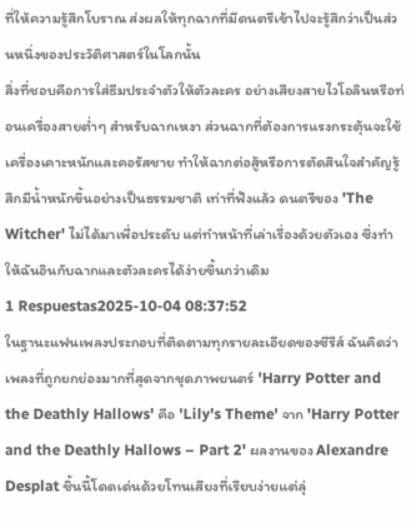ที่ให้ความรู้สึกโบราณ ส่งผลให้ทุกฉากที่มีดนตรีเข้าไปจะรู้สึกว่าเป็นส่วนหนึ่งของประวัติศาสตร์ในโลกนั้น
สิ่งที่ชอบคือการใส่ธีมประจำตัวให้ตัวละคร อย่างเสียงสายไวโอลินหรือท่อนเครื่องสายต่ำๆ สำหรับฉากเหงา ส่วนฉากที่ต้องการแรงกระตุ้นจะใช้เครื่องเคาะหนักและคอรัสชาย ทำให้ฉากต่อสู้หรือการตัดสินใจสำคัญรู้สึกมีน้ำหนักขึ้นอย่างเป็นธรรมชาติ เท่าที่ฟังแล้ว ดนตรีของ 'The Witcher' ไม่ได้มาเพื่อประดับ แต่ทำหน้าที่เล่าเรื่องด้วยตัวเอง ซึ่งทำให้ฉันอินกับฉากและตัวละครได้ง่ายขึ้นกว่าเดิม
1 Respuestas2025-10-04 08:37:52
ในฐานะแฟนเพลงประกอบที่ติดตามทุกรายละเอียดของซีรีส์ ฉันคิดว่าเพลงที่ถูกยกย่องมากที่สุดจากชุดภาพยนตร์ 'Harry Potter and the Deathly Hallows' คือ 'Lily's Theme' จาก 'Harry Potter and the Deathly Hallows – Part 2' ผลงานของ Alexandre Desplat ชิ้นนี้โดดเด่นด้วยโทนเสียงที่เรียบง่ายแต่ลุ่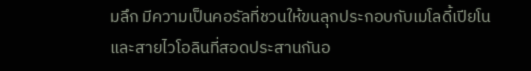มลึก มีความเป็นคอรัลที่ชวนให้ขนลุกประกอบกับเมโลดี้เปียโนและสายไวโอลินที่สอดประสานกันอ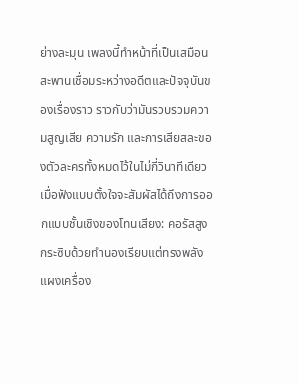ย่างละมุน เพลงนี้ทำหน้าที่เป็นเสมือนสะพานเชื่อมระหว่างอดีตและปัจจุบันของเรื่องราว ราวกับว่ามันรวบรวมความสูญเสีย ความรัก และการเสียสละของตัวละครทั้งหมดไว้ในไม่กี่วินาทีเดียว
เมื่อฟังแบบตั้งใจจะสัมผัสได้ถึงการออกแบบชั้นเชิงของโทนเสียง: คอรัสสูงกระซิบด้วยทำนองเรียบแต่ทรงพลัง แผงเครื่อง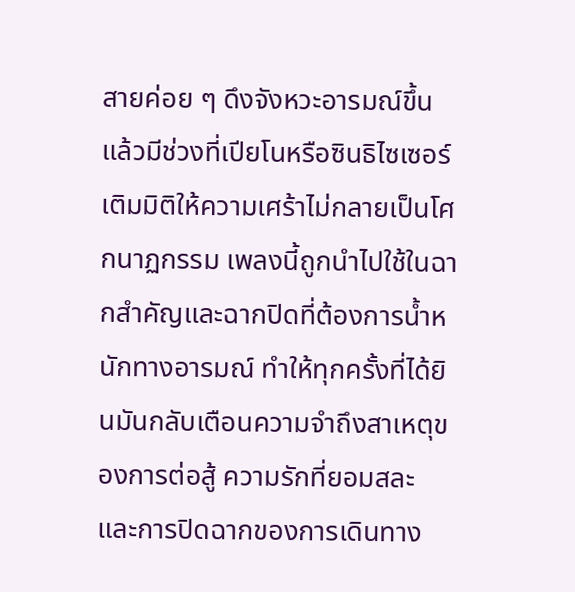สายค่อย ๆ ดึงจังหวะอารมณ์ขึ้น แล้วมีช่วงที่เปียโนหรือซินธิไซเซอร์เติมมิติให้ความเศร้าไม่กลายเป็นโศกนาฏกรรม เพลงนี้ถูกนำไปใช้ในฉากสำคัญและฉากปิดที่ต้องการน้ำหนักทางอารมณ์ ทำให้ทุกครั้งที่ได้ยินมันกลับเตือนความจำถึงสาเหตุของการต่อสู้ ความรักที่ยอมสละ และการปิดฉากของการเดินทาง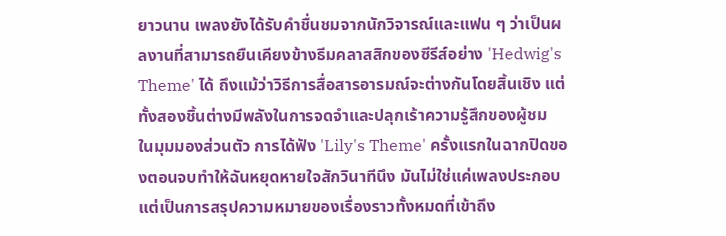ยาวนาน เพลงยังได้รับคำชื่นชมจากนักวิจารณ์และแฟน ๆ ว่าเป็นผลงานที่สามารถยืนเคียงข้างธีมคลาสสิกของซีรีส์อย่าง 'Hedwig's Theme' ได้ ถึงแม้ว่าวิธีการสื่อสารอารมณ์จะต่างกันโดยสิ้นเชิง แต่ทั้งสองชิ้นต่างมีพลังในการจดจำและปลุกเร้าความรู้สึกของผู้ชม
ในมุมมองส่วนตัว การได้ฟัง 'Lily's Theme' ครั้งแรกในฉากปิดของตอนจบทำให้ฉันหยุดหายใจสักวินาทีนึง มันไม่ใช่แค่เพลงประกอบ แต่เป็นการสรุปความหมายของเรื่องราวทั้งหมดที่เข้าถึง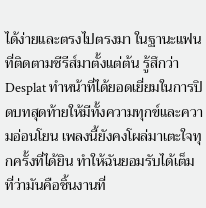ได้ง่ายและตรงไปตรงมา ในฐานะแฟนที่ติดตามซีรีส์มาตั้งแต่ต้น รู้สึกว่า Desplat ทำหน้าที่ได้ยอดเยี่ยมในการปิดบทสุดท้ายให้มีทั้งความทุกข์และความอ่อนโยน เพลงนี้ยังคงโผล่มาเตะใจทุกครั้งที่ได้ยิน ทำให้ฉันยอมรับได้เต็มที่ว่ามันคือชิ้นงานที่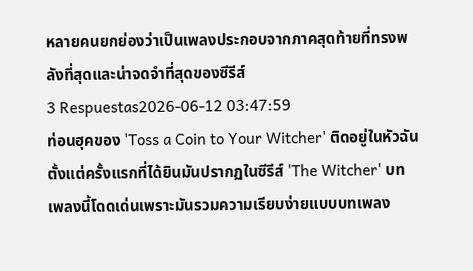หลายคนยกย่องว่าเป็นเพลงประกอบจากภาคสุดท้ายที่ทรงพลังที่สุดและน่าจดจำที่สุดของซีรีส์
3 Respuestas2026-06-12 03:47:59
ท่อนฮุคของ 'Toss a Coin to Your Witcher' ติดอยู่ในหัวฉันตั้งแต่ครั้งแรกที่ได้ยินมันปรากฏในซีรีส์ 'The Witcher' บทเพลงนี้โดดเด่นเพราะมันรวมความเรียบง่ายแบบบทเพลง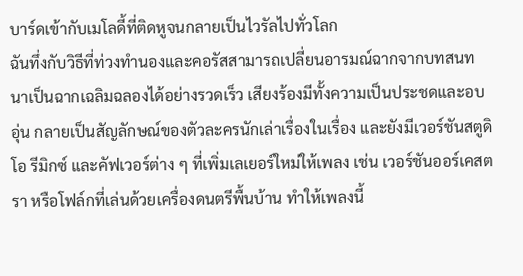บาร์ดเข้ากับเมโลดี้ที่ติดหูจนกลายเป็นไวรัลไปทั่วโลก
ฉันทึ่งกับวิธีที่ท่วงทำนองและคอรัสสามารถเปลี่ยนอารมณ์ฉากจากบทสนทนาเป็นฉากเฉลิมฉลองได้อย่างรวดเร็ว เสียงร้องมีทั้งความเป็นประชดและอบอุ่น กลายเป็นสัญลักษณ์ของตัวละครนักเล่าเรื่องในเรื่อง และยังมีเวอร์ชันสตูดิโอ รีมิกซ์ และคัฟเวอร์ต่าง ๆ ที่เพิ่มเลเยอร์ใหม่ให้เพลง เช่น เวอร์ชันออร์เคสตรา หรือโฟล์กที่เล่นด้วยเครื่องดนตรีพื้นบ้าน ทำให้เพลงนี้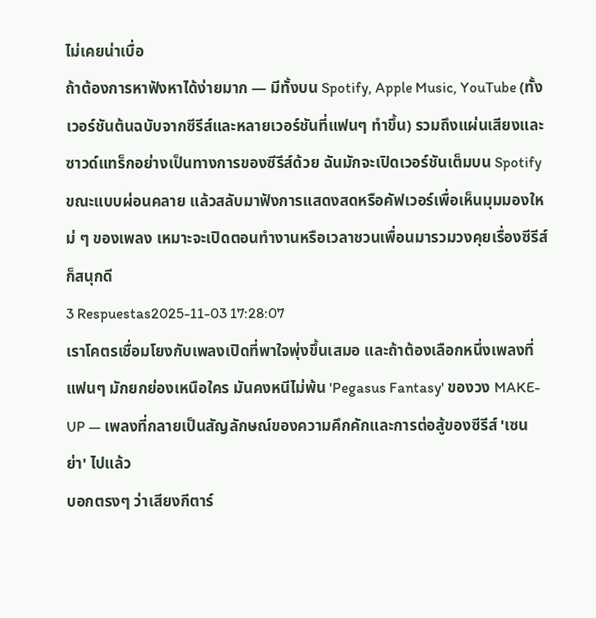ไม่เคยน่าเบื่อ
ถ้าต้องการหาฟังหาได้ง่ายมาก — มีทั้งบน Spotify, Apple Music, YouTube (ทั้งเวอร์ชันต้นฉบับจากซีรีส์และหลายเวอร์ชันที่แฟนๆ ทำขึ้น) รวมถึงแผ่นเสียงและซาวด์แทร็กอย่างเป็นทางการของซีรีส์ด้วย ฉันมักจะเปิดเวอร์ชันเต็มบน Spotify ขณะแบบผ่อนคลาย แล้วสลับมาฟังการแสดงสดหรือคัฟเวอร์เพื่อเห็นมุมมองใหม่ ๆ ของเพลง เหมาะจะเปิดตอนทำงานหรือเวลาชวนเพื่อนมารวมวงคุยเรื่องซีรีส์ก็สนุกดี
3 Respuestas2025-11-03 17:28:07
เราโคตรเชื่อมโยงกับเพลงเปิดที่พาใจพุ่งขึ้นเสมอ และถ้าต้องเลือกหนึ่งเพลงที่แฟนๆ มักยกย่องเหนือใคร มันคงหนีไม่พ้น 'Pegasus Fantasy' ของวง MAKE-UP — เพลงที่กลายเป็นสัญลักษณ์ของความคึกคักและการต่อสู้ของซีรีส์ 'เซนย่า' ไปแล้ว
บอกตรงๆ ว่าเสียงกีตาร์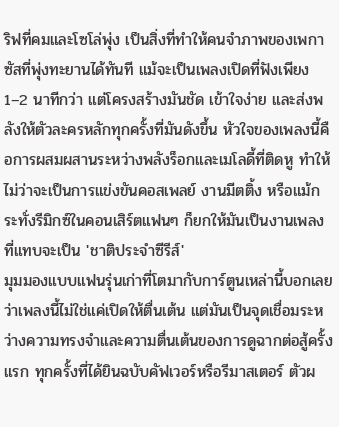ริฟที่คมและโซโล่พุ่ง เป็นสิ่งที่ทำให้คนจำภาพของเพกาซัสที่พุ่งทะยานได้ทันที แม้จะเป็นเพลงเปิดที่ฟังเพียง 1–2 นาทีกว่า แต่โครงสร้างมันชัด เข้าใจง่าย และส่งพลังให้ตัวละครหลักทุกครั้งที่มันดังขึ้น หัวใจของเพลงนี้คือการผสมผสานระหว่างพลังร็อกและเมโลดี้ที่ติดหู ทำให้ไม่ว่าจะเป็นการแข่งขันคอสเพลย์ งานมีตติ้ง หรือแม้กระทั่งรีมิกซ์ในคอนเสิร์ตแฟนๆ ก็ยกให้มันเป็นงานเพลงที่แทบจะเป็น 'ชาติประจำซีรีส์'
มุมมองแบบแฟนรุ่นเก่าที่โตมากับการ์ตูนเหล่านี้บอกเลยว่าเพลงนี้ไม่ใช่แค่เปิดให้ตื่นเต้น แต่มันเป็นจุดเชื่อมระหว่างความทรงจำและความตื่นเต้นของการดูฉากต่อสู้ครั้งแรก ทุกครั้งที่ได้ยินฉบับคัฟเวอร์หรือรีมาสเตอร์ ตัวผ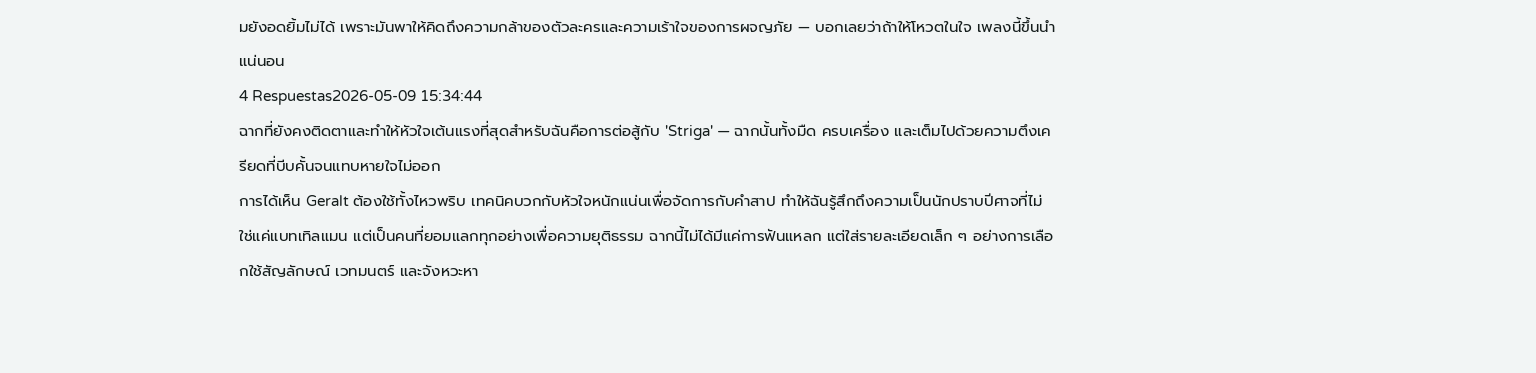มยังอดยิ้มไม่ได้ เพราะมันพาให้คิดถึงความกล้าของตัวละครและความเร้าใจของการผจญภัย — บอกเลยว่าถ้าให้โหวตในใจ เพลงนี้ขึ้นนำแน่นอน
4 Respuestas2026-05-09 15:34:44
ฉากที่ยังคงติดตาและทำให้หัวใจเต้นแรงที่สุดสำหรับฉันคือการต่อสู้กับ 'Striga' — ฉากนั้นทั้งมืด ครบเครื่อง และเต็มไปด้วยความตึงเครียดที่บีบคั้นจนแทบหายใจไม่ออก
การได้เห็น Geralt ต้องใช้ทั้งไหวพริบ เทคนิคบวกกับหัวใจหนักแน่นเพื่อจัดการกับคำสาป ทำให้ฉันรู้สึกถึงความเป็นนักปราบปีศาจที่ไม่ใช่แค่แบทเทิลแมน แต่เป็นคนที่ยอมแลกทุกอย่างเพื่อความยุติธรรม ฉากนี้ไม่ได้มีแค่การฟันแหลก แต่ใส่รายละเอียดเล็ก ๆ อย่างการเลือกใช้สัญลักษณ์ เวทมนตร์ และจังหวะหา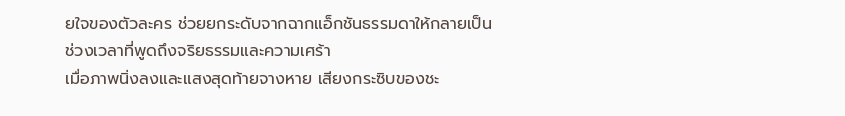ยใจของตัวละคร ช่วยยกระดับจากฉากแอ็กชันธรรมดาให้กลายเป็นช่วงเวลาที่พูดถึงจริยธรรมและความเศร้า
เมื่อภาพนิ่งลงและแสงสุดท้ายจางหาย เสียงกระซิบของชะ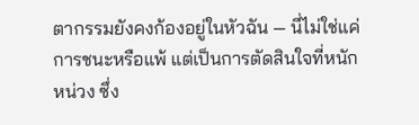ตากรรมยังคงก้องอยู่ในหัวฉัน — นี่ไม่ใช่แค่การชนะหรือแพ้ แต่เป็นการตัดสินใจที่หนักหน่วง ซึ่ง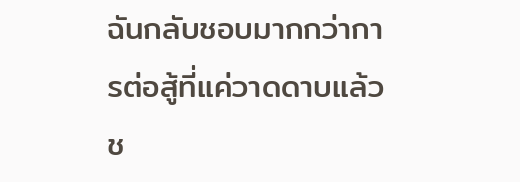ฉันกลับชอบมากกว่าการต่อสู้ที่แค่วาดดาบแล้วช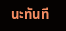นะทันที